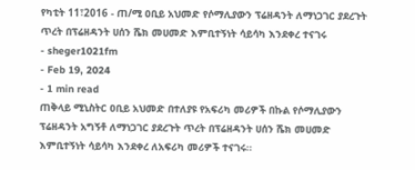የካቲት 11፣2016 - ጠ/ሚ ዐቢይ አህመድ የሶማሊያውን ፕሬዘዳንት ለማነጋገር ያደረጉት ጥረት በፕሬዘዳንት ሀሰን ሼክ መሀመድ እምቢተኝነት ሳይሳካ እንደቀረ ተናገሩ
- sheger1021fm
- Feb 19, 2024
- 1 min read
ጠቅላይ ሚኒስትር ዐቢይ አህመድ በተለያዩ የአፍሪካ መሪዎች በኩል የሶማሊያውን ፕሬዘዳንት አግኝቶ ለማነጋገር ያደረጉት ጥረት በፕሬዘዳንት ሀሰን ሼክ መሀመድ እምቢተኝነት ሳይሳካ እንደቀረ ለአፍሪካ መሪዎች ተናገሩ፡፡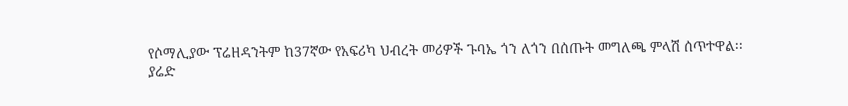የሶማሊያው ፕሬዘዳንትም ከ37ኛው የአፍሪካ ህብረት መሪዎች ጉባኤ ጎን ለጎን በሰጡት መግለጫ ምላሽ ሰጥተዋል፡፡
ያሬድ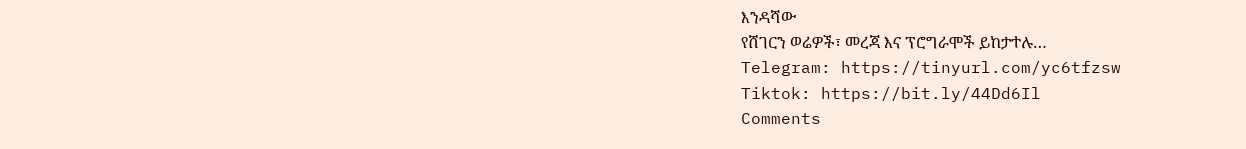እንዳሻው
የሸገርን ወሬዎች፣ መረጃ እና ፕሮግራሞች ይከታተሉ…
Telegram: https://tinyurl.com/yc6tfzsw
Tiktok: https://bit.ly/44Dd6Il
Comments